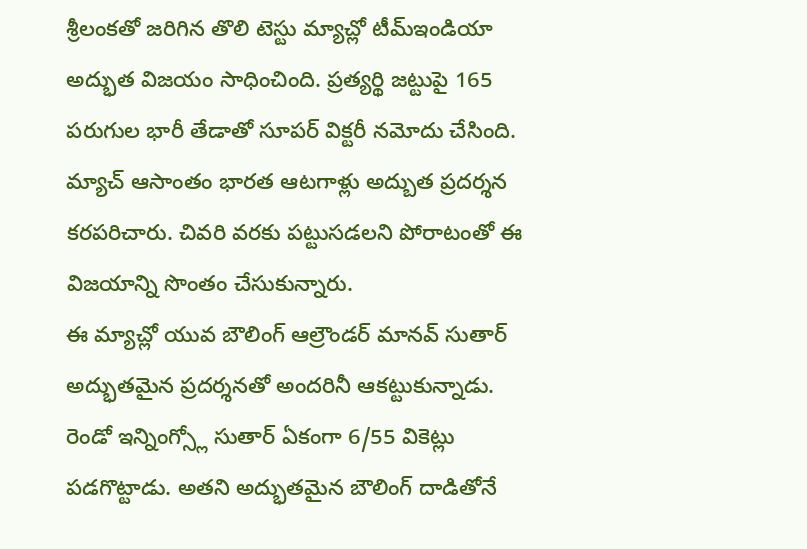శ్రీలంకతో జరిగిన తొలి టెస్టు మ్యాచ్లో టీమ్ఇండియా అద్భుత విజయం సాధించింది. ప్రత్యర్థి జట్టుపై 165 పరుగుల భారీ తేడాతో సూపర్ విక్టరీ నమోదు చేసింది. మ్యాచ్ ఆసాంతం భారత ఆటగాళ్లు అద్బుత ప్రదర్శన కరపరిచారు. చివరి వరకు పట్టుసడలని పోరాటంతో ఈ విజయాన్ని సొంతం చేసుకున్నారు.
ఈ మ్యాచ్లో యువ బౌలింగ్ ఆల్రౌండర్ మానవ్ సుతార్ అద్భుతమైన ప్రదర్శనతో అందరినీ ఆకట్టుకున్నాడు. రెండో ఇన్నింగ్స్లో సుతార్ ఏకంగా 6/55 వికెట్లు పడగొట్టాడు. అతని అద్భుతమైన బౌలింగ్ దాడితోనే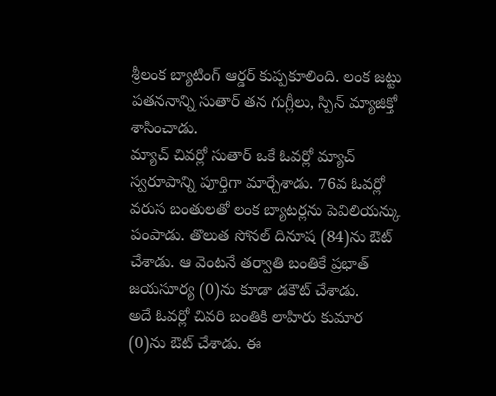శ్రీలంక బ్యాటింగ్ ఆర్డర్ కుప్పకూలింది. లంక జట్టు పతననాన్ని సుతార్ తన గుగ్లీలు, స్పిన్ మ్యాజిక్తో శాసించాడు.
మ్యాచ్ చివర్లో సుతార్ ఒకే ఓవర్లో మ్యాచ్ స్వరూపాన్ని పూర్తిగా మార్చేశాడు. 76వ ఓవర్లో వరుస బంతులతో లంక బ్యాటర్లను పెవిలియన్కు పంపాడు. తొలుత సోనల్ దినూష (84)ను ఔట్ చేశాడు. ఆ వెంటనే తర్వాతి బంతికే ప్రభాత్ జయసూర్య (0)ను కూడా డకౌట్ చేశాడు.
అదే ఓవర్లో చివరి బంతికి లాహిరు కుమార (0)ను ఔట్ చేశాడు. ఈ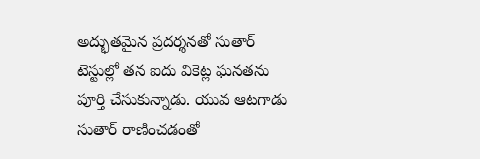అద్భుతమైన ప్రదర్శనతో సుతార్ టెస్టుల్లో తన ఐదు వికెట్ల ఘనతను పూర్తి చేసుకున్నాడు. యువ ఆటగాడు సుతార్ రాణించడంతో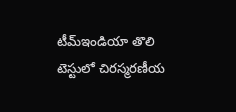టీమ్ఇండియా తొలి టెస్టులో చిరస్మరణీయ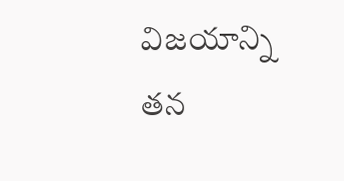విజయాన్ని తన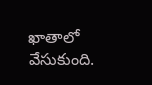ఖాతాలో వేసుకుంది.